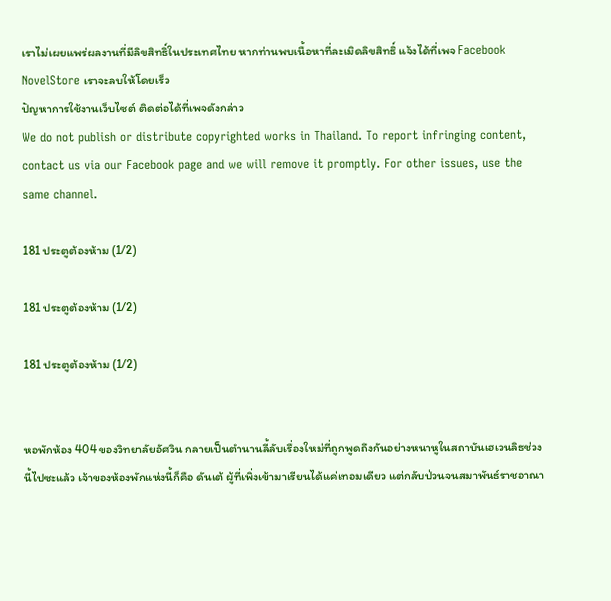เราไม่เผยแพร่ผลงานที่มีลิขสิทธิ์ในประเทศไทย หากท่านพบเนื้อหาที่ละเมิดลิขสิทธิ์ แจ้งได้ที่เพจ Facebook NovelStore เราจะลบให้โดยเร็ว
ปัญหาการใช้งานเว็บไซต์ ติดต่อได้ที่เพจดังกล่าว
We do not publish or distribute copyrighted works in Thailand. To report infringing content, contact us via our Facebook page and we will remove it promptly. For other issues, use the same channel.

181 ประตูต้องห้าม (1/2)

181 ประตูต้องห้าม (1/2)

181 ประตูต้องห้าม (1/2)


หอพักห้อง 404 ของวิทยาลัยอัศวิน กลายเป็นตำนานลี้ลับเรื่องใหม่ที่ถูกพูดถึงกันอย่างหนาหูในสถาบันเฮเวนลิธช่วงนี้ไปซะแล้ว เจ้าของห้องพักแห่งนี้ก็คือ ดันเต้ ผู้ที่เพิ่งเข้ามาเรียนได้แค่เทอมเดียว แต่กลับป่วนจนสมาพันธ์ราชอาณา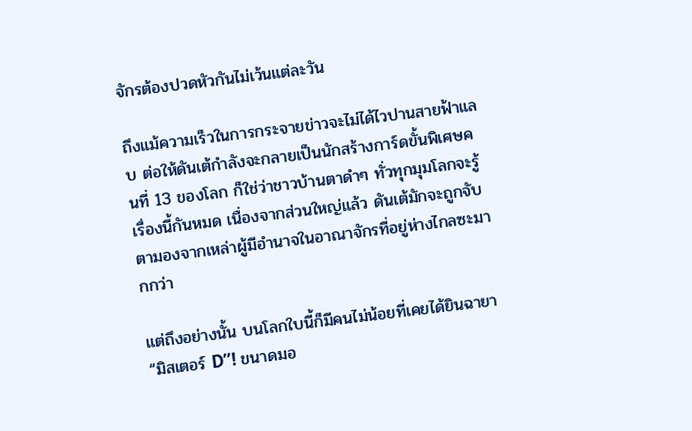จักรต้องปวดหัวกันไม่เว้นแต่ละวัน

ถึงแม้ความเร็วในการกระจายข่าวจะไม่ได้ไวปานสายฟ้าแลบ ต่อให้ดันเต้กำลังจะกลายเป็นนักสร้างการ์ดขั้นพิเศษคนที่ 13 ของโลก ก็ใช่ว่าชาวบ้านตาดำๆ ทั่วทุกมุมโลกจะรู้เรื่องนี้กันหมด เนื่องจากส่วนใหญ่แล้ว ดันเต้มักจะถูกจับตามองจากเหล่าผู้มีอำนาจในอาณาจักรที่อยู่ห่างไกลซะมากกว่า

แต่ถึงอย่างนั้น บนโลกใบนี้ก็มีคนไม่น้อยที่เคยได้ยินฉายา “มิสเตอร์ D”! ขนาดมอ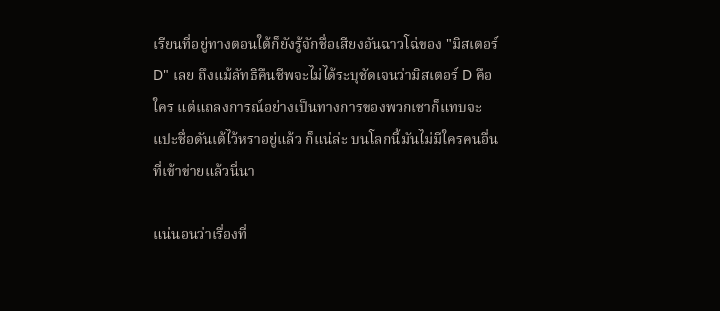เรียนที่อยู่ทางตอนใต้ก็ยังรู้จักชื่อเสียงอันฉาวโฉ่ของ "มิสเตอร์ D" เลย ถึงแม้ลัทธิคืนชีพจะไม่ได้ระบุชัดเจนว่ามิสเตอร์ D คือใคร แต่แถลงการณ์อย่างเป็นทางการของพวกเชาก็แทบจะแปะชื่อดันเต้ไว้หราอยู่แล้ว ก็แน่ล่ะ บนโลกนี้มันไม่มีใครคนอื่นที่เข้าข่ายแล้วนี่นา

แน่นอนว่าเรื่องที่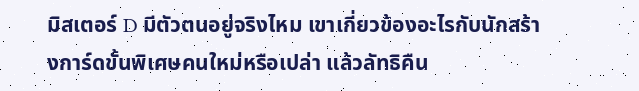มิสเตอร์ D มีตัวตนอยู่จริงไหม เขาเกี่ยวข้องอะไรกับนักสร้างการ์ดขั้นพิเศษคนใหม่หรือเปล่า แล้วลัทธิคืน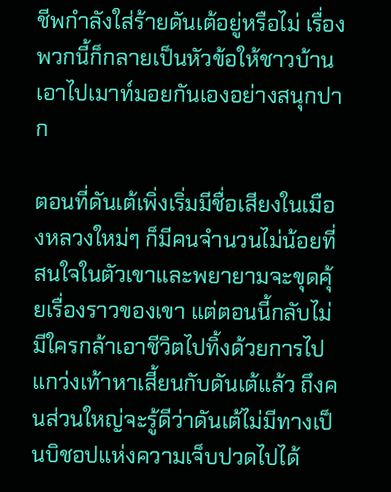ชีพกำลังใส่ร้ายดันเต้อยู่หรือไม่ เรื่องพวกนี้ก็กลายเป็นหัวข้อให้ชาวบ้านเอาไปเมาท์มอยกันเองอย่างสนุกปาก

ตอนที่ดันเต้เพิ่งเริ่มมีชื่อเสียงในเมืองหลวงใหม่ๆ ก็มีคนจำนวนไม่น้อยที่สนใจในตัวเขาและพยายามจะขุดคุ้ยเรื่องราวของเขา แต่ตอนนี้กลับไม่มีใครกล้าเอาชีวิตไปทิ้งด้วยการไปแกว่งเท้าหาเสี้ยนกับดันเต้แล้ว ถึงคนส่วนใหญ่จะรู้ดีว่าดันเต้ไม่มีทางเป็นบิชอปแห่งความเจ็บปวดไปได้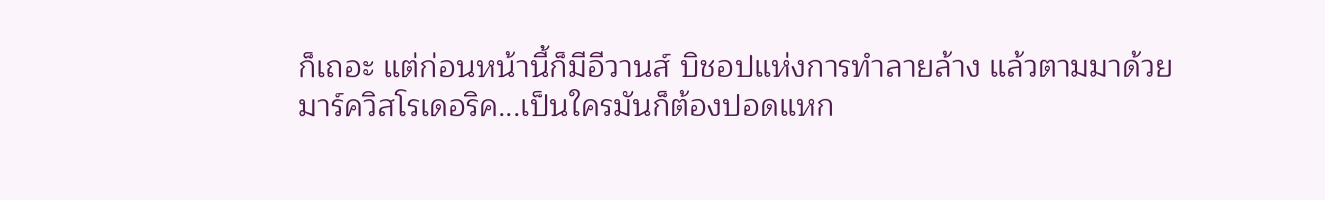ก็เถอะ แต่ก่อนหน้านี้ก็มีอีวานส์ บิชอปแห่งการทำลายล้าง แล้วตามมาด้วยมาร์ควิสโรเดอริค...เป็นใครมันก็ต้องปอดแหก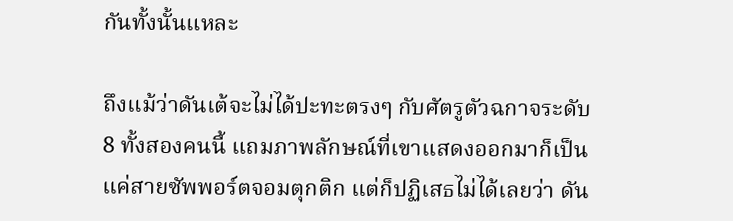กันทั้งนั้นแหละ

ถึงแม้ว่าดันเต้จะไม่ได้ปะทะตรงๆ กับศัตรูตัวฉกาจระดับ 8 ทั้งสองคนนี้ แถมภาพลักษณ์ที่เขาแสดงออกมาก็เป็นแค่สายซัพพอร์ตจอมตุกติก แต่ก็ปฏิเสธไม่ได้เลยว่า ดัน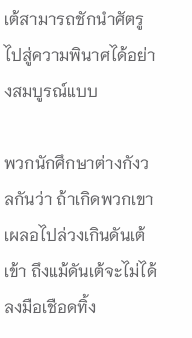เต้สามารถชักนำศัตรูไปสู่ความพินาศได้อย่างสมบูรณ์แบบ

พวกนักศึกษาต่างกังวลกันว่า ถ้าเกิดพวกเขาเผลอไปล่วงเกินดันเต้เข้า ถึงแม้ดันเต้จะไม่ได้ลงมือเชือดทิ้ง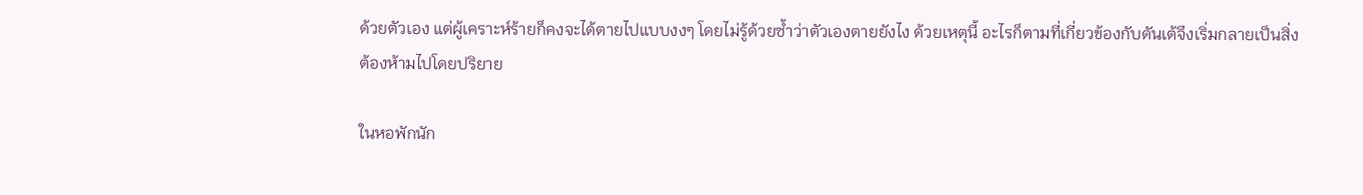ด้วยตัวเอง แต่ผู้เคราะห์ร้ายก็คงจะได้ตายไปแบบงงๆ โดยไม่รู้ด้วยซ้ำว่าตัวเองตายยังไง ด้วยเหตุนี้ อะไรก็ตามที่เกี่ยวข้องกับดันเต้จึงเริ่มกลายเป็นสิ่งต้องห้ามไปโดยปริยาย

ในหอพักนัก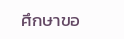ศึกษาขอ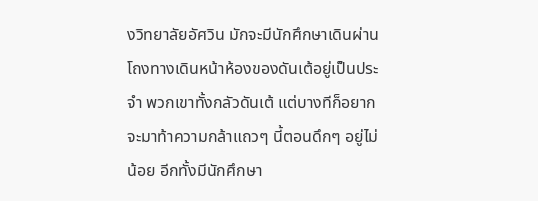งวิทยาลัยอัศวิน มักจะมีนักศึกษาเดินผ่านโถงทางเดินหน้าห้องของดันเต้อยู่เป็นประจำ พวกเขาทั้งกลัวดันเต้ แต่บางทีก็อยากจะมาท้าความกล้าแถวๆ นี้ตอนดึกๆ อยู่ไม่น้อย อีกทั้งมีนักศึกษา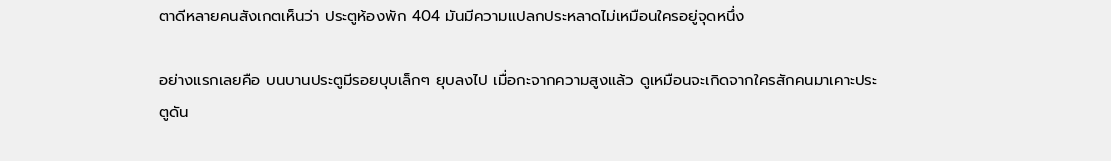ตาดีหลายคนสังเกตเห็นว่า ประตูห้องพัก 404 มันมีความแปลกประหลาดไม่เหมือนใครอยู่จุดหนึ่ง

อย่างแรกเลยคือ บนบานประตูมีรอยบุบเล็กๆ ยุบลงไป เมื่อกะจากความสูงแล้ว ดูเหมือนจะเกิดจากใครสักคนมาเคาะประตูดัน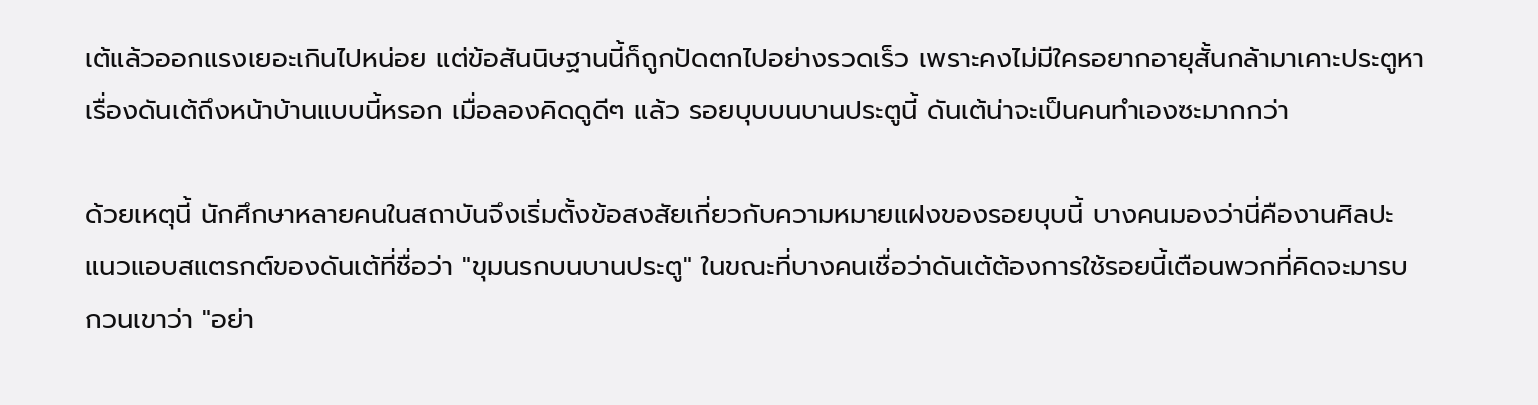เต้แล้วออกแรงเยอะเกินไปหน่อย แต่ข้อสันนิษฐานนี้ก็ถูกปัดตกไปอย่างรวดเร็ว เพราะคงไม่มีใครอยากอายุสั้นกล้ามาเคาะประตูหาเรื่องดันเต้ถึงหน้าบ้านแบบนี้หรอก เมื่อลองคิดดูดีๆ แล้ว รอยบุบบนบานประตูนี้ ดันเต้น่าจะเป็นคนทำเองซะมากกว่า

ด้วยเหตุนี้ นักศึกษาหลายคนในสถาบันจึงเริ่มตั้งข้อสงสัยเกี่ยวกับความหมายแฝงของรอยบุบนี้ บางคนมองว่านี่คืองานศิลปะแนวแอบสแตรกต์ของดันเต้ที่ชื่อว่า "ขุมนรกบนบานประตู" ในขณะที่บางคนเชื่อว่าดันเต้ต้องการใช้รอยนี้เตือนพวกที่คิดจะมารบกวนเขาว่า "อย่า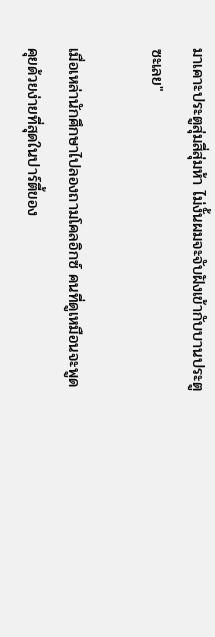มาเคาะประตูสุ่มสี่สุ่มห้า ไม่งั้นผมจะจับฝังเข้ากับบานประตูซะเลย"

เมื่อเหล่านักศึกษาไปลองถามโคลอิกซ์ คนที่ดูเหมือนจะพูดคุยด้วยง่ายที่สุดในปาร์ตี้ของ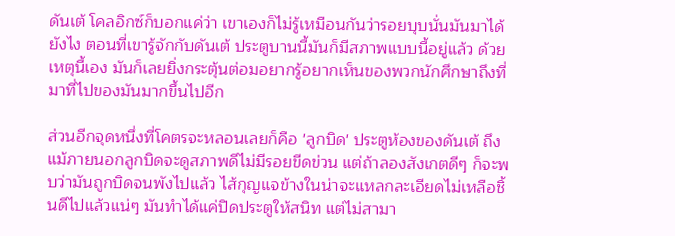ดันเต้ โคลอิกซ์ก็บอกแค่ว่า เขาเองก็ไม่รู้เหมือนกันว่ารอยบุบนั่นมันมาได้ยังไง ตอนที่เขารู้จักกับดันเต้ ประตูบานนี้มันก็มีสภาพแบบนี้อยู่แล้ว ด้วยเหตุนี้เอง มันก็เลยยิ่งกระตุ้นต่อมอยากรู้อยากเห็นของพวกนักศึกษาถึงที่มาที่ไปของมันมากขึ้นไปอีก

ส่วนอีกจุดหนึ่งที่โคตรจะหลอนเลยก็คือ 'ลูกบิด' ประตูห้องของดันเต้ ถึงแม้ภายนอกลูกบิดจะดูสภาพดีไม่มีรอยขีดข่วน แต่ถ้าลองสังเกตดีๆ ก็จะพบว่ามันถูกบิดจนพังไปแล้ว ไส้กุญแจข้างในน่าจะแหลกละเอียดไม่เหลือชิ้นดีไปแล้วแน่ๆ มันทำได้แค่ปิดประตูให้สนิท แต่ไม่สามา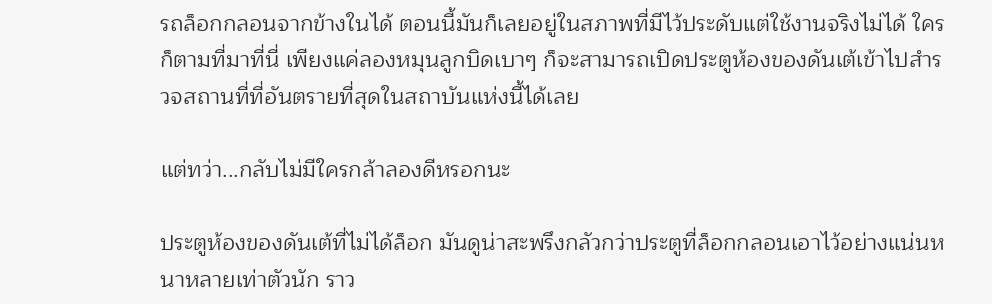รถล็อกกลอนจากข้างในได้ ตอนนี้มันก็เลยอยู่ในสภาพที่มีไว้ประดับแต่ใช้งานจริงไม่ได้ ใครก็ตามที่มาที่นี่ เพียงแค่ลองหมุนลูกบิดเบาๆ ก็จะสามารถเปิดประตูห้องของดันเต้เข้าไปสำรวจสถานที่ที่อันตรายที่สุดในสถาบันแห่งนี้ได้เลย

แต่ทว่า...กลับไม่มีใครกล้าลองดีหรอกนะ

ประตูห้องของดันเต้ที่ไม่ได้ล็อก มันดูน่าสะพรึงกลัวกว่าประตูที่ล็อกกลอนเอาไว้อย่างแน่นหนาหลายเท่าตัวนัก ราว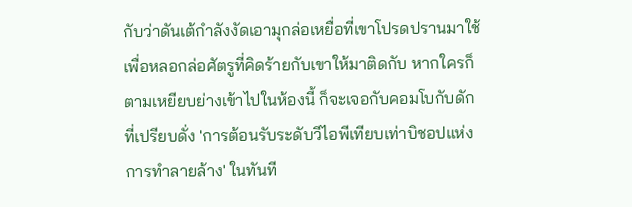กับว่าดันเต้กำลังงัดเอามุกล่อเหยื่อที่เขาโปรดปรานมาใช้ เพื่อหลอกล่อศัตรูที่คิดร้ายกับเขาให้มาติดกับ หากใครก็ตามเหยียบย่างเข้าไปในห้องนี้ ก็จะเจอกับคอมโบกับดักที่เปรียบดั่ง 'การต้อนรับระดับวีไอพีเทียบเท่าบิชอปแห่งการทำลายล้าง' ในทันที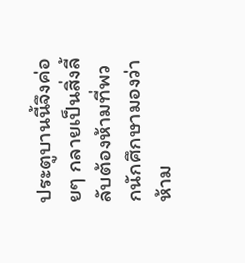ประตูบานนี้จึงค่อยๆ กลายเป็นสิ่งลี้ลับต้องห้ามที่พวกนักศึกษามองว่าห้าม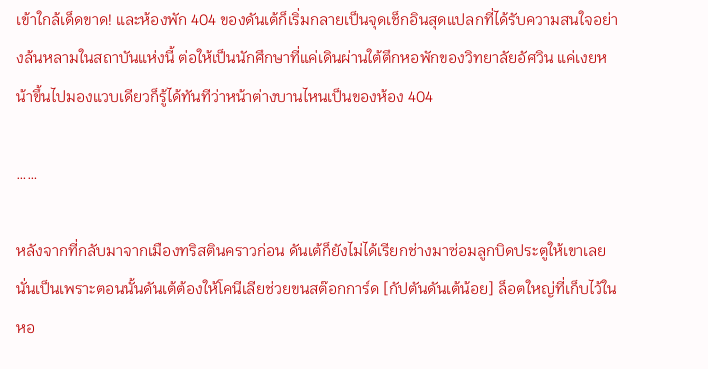เข้าใกล้เด็ดขาด! และห้องพัก 404 ของดันเต้ก็เริ่มกลายเป็นจุดเช็กอินสุดแปลกที่ได้รับความสนใจอย่างล้นหลามในสถาบันแห่งนี้ ต่อให้เป็นนักศึกษาที่แค่เดินผ่านใต้ตึกหอพักของวิทยาลัยอัศวิน แค่เงยหน้าขึ้นไปมองแวบเดียวก็รู้ได้ทันทีว่าหน้าต่างบานไหนเป็นของห้อง 404

……

หลังจากที่กลับมาจากเมืองทริสตินคราวก่อน ดันเต้ก็ยังไม่ได้เรียกช่างมาซ่อมลูกบิดประตูให้เขาเลย นั่นเป็นเพราะตอนนั้นดันเต้ต้องให้โคนีเลียช่วยขนสต๊อกการ์ด [กัปตันดันเต้น้อย] ล็อตใหญ่ที่เก็บไว้ในหอ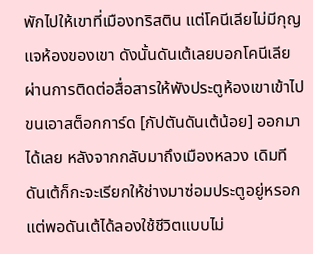พักไปให้เขาที่เมืองทริสติน แต่โคนีเลียไม่มีกุญแจห้องของเขา ดังนั้นดันเต้เลยบอกโคนีเลียผ่านการติดต่อสื่อสารให้พังประตูห้องเขาเข้าไปขนเอาสต็อกการ์ด [กัปตันดันเต้น้อย] ออกมาได้เลย หลังจากกลับมาถึงเมืองหลวง เดิมทีดันเต้ก็กะจะเรียกให้ช่างมาซ่อมประตูอยู่หรอก แต่พอดันเต้ได้ลองใช้ชีวิตแบบไม่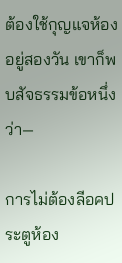ต้องใช้กุญแจห้องอยู่สองวัน เขาก็พบสัจธรรมข้อหนึ่งว่า—

การไม่ต้องลีอคประตูห้อง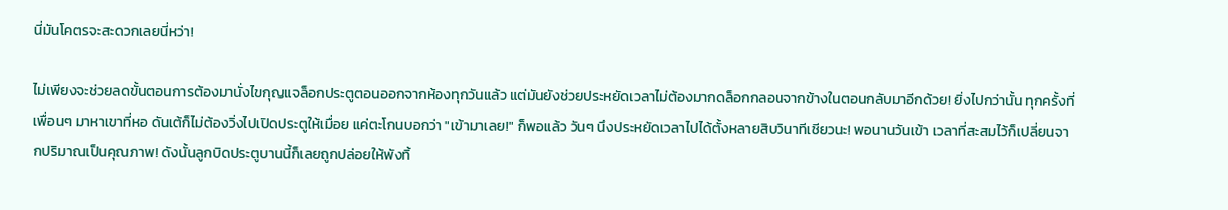นี่มันโคตรจะสะดวกเลยนี่หว่า!

ไม่เพียงจะช่วยลดขั้นตอนการต้องมานั่งไขกุญแจล็อกประตูตอนออกจากห้องทุกวันแล้ว แต่มันยังช่วยประหยัดเวลาไม่ต้องมากดล็อกกลอนจากข้างในตอนกลับมาอีกด้วย! ยิ่งไปกว่านั้น ทุกครั้งที่เพื่อนๆ มาหาเขาที่หอ ดันเต้ก็ไม่ต้องวิ่งไปเปิดประตูให้เมื่อย แค่ตะโกนบอกว่า "เข้ามาเลย!" ก็พอแล้ว วันๆ นึงประหยัดเวลาไปได้ตั้งหลายสิบวินาทีเชียวนะ! พอนานวันเข้า เวลาที่สะสมไว้ก็เปลี่ยนจากปริมาณเป็นคุณภาพ! ดังนั้นลูกบิดประตูบานนี้ก็เลยถูกปล่อยให้พังทิ้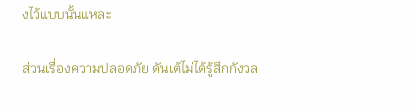งไว้แบบนั้นแหละ

ส่วนเรื่องความปลอดภัย ดันเต้ไม่ได้รู้สึกกังวล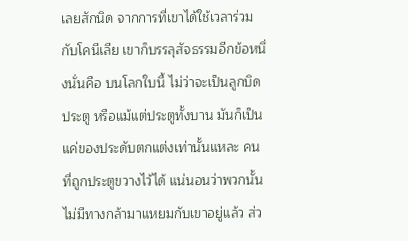เลยสักนิด จากการที่เขาได้ใช้เวลาร่วมกับโคนีเลีย เขาก็บรรลุสัจธรรมอีกข้อหนึ่งนั่นคือ บนโลกใบนี้ ไม่ว่าจะเป็นลูกบิดประตู หรือแม้แต่ประตูทั้งบาน มันก็เป็นแค่ของประดับตกแต่งเท่านั้นแหละ คนที่ถูกประตูขวางไว้ได้ แน่นอนว่าพวกนั้นไม่มีทางกล้ามาแหยมกับเขาอยู่แล้ว ส่ว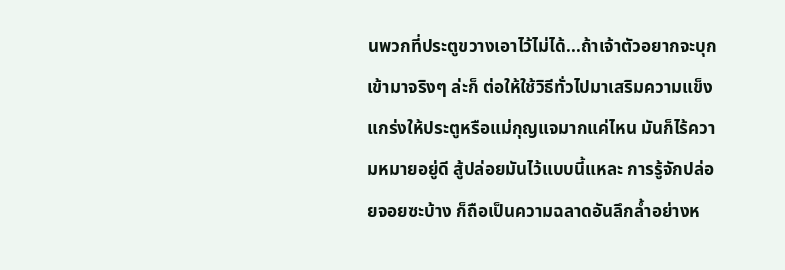นพวกที่ประตูขวางเอาไว้ไม่ได้...ถ้าเจ้าตัวอยากจะบุกเข้ามาจริงๆ ล่ะก็ ต่อให้ใช้วิธีทั่วไปมาเสริมความแข็งแกร่งให้ประตูหรือแม่กุญแจมากแค่ไหน มันก็ไร้ความหมายอยู่ดี สู้ปล่อยมันไว้แบบนี้แหละ การรู้จักปล่อยจอยซะบ้าง ก็ถือเป็นความฉลาดอันลึกล้ำอย่างห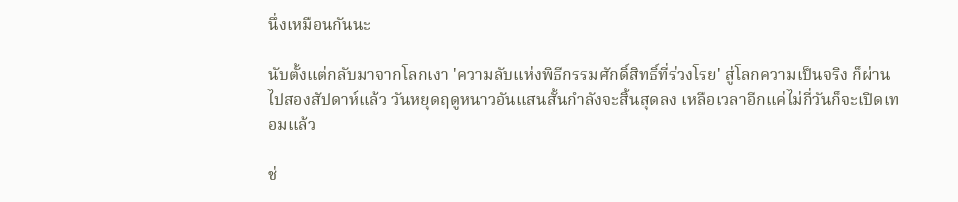นึ่งเหมือนกันนะ

นับตั้งแต่กลับมาจากโลกเงา 'ความลับแห่งพิธีกรรมศักดิ์สิทธิ์ที่ร่วงโรย' สู่โลกความเป็นจริง ก็ผ่านไปสองสัปดาห์แล้ว วันหยุดฤดูหนาวอันแสนสั้นกำลังจะสิ้นสุดลง เหลือเวลาอีกแค่ไม่กี่วันก็จะเปิดเทอมแล้ว

ช่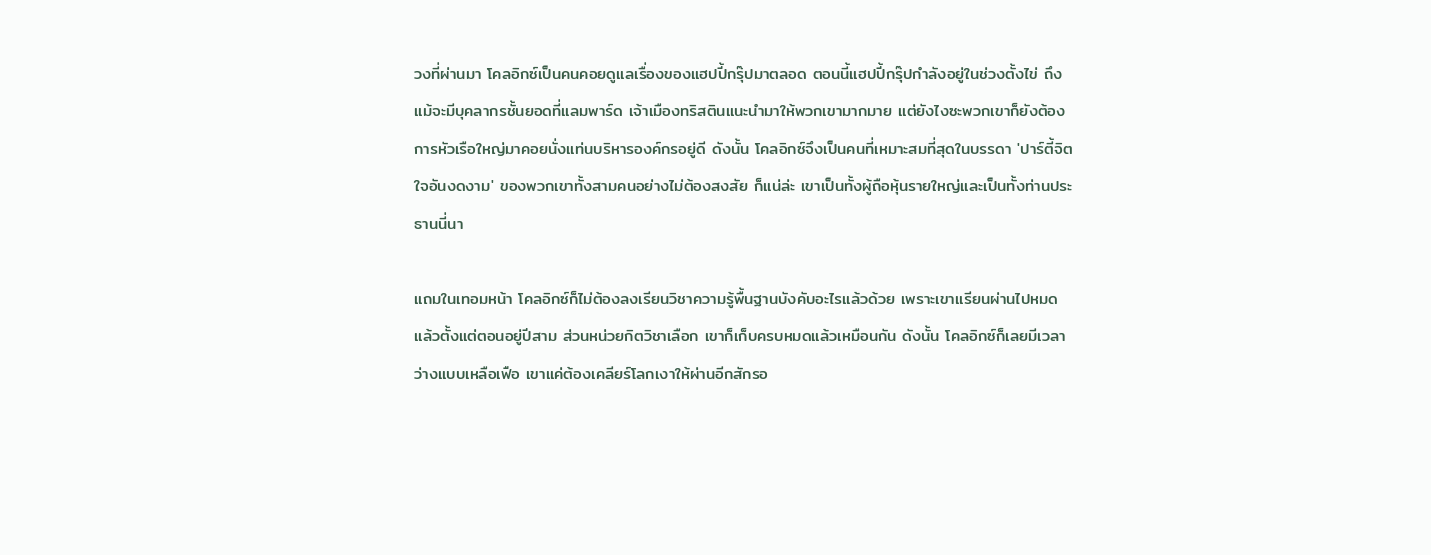วงที่ผ่านมา โคลอิกซ์เป็นคนคอยดูแลเรื่องของแฮปปี้กรุ๊ปมาตลอด ตอนนี้แฮปปี้กรุ๊ปกำลังอยู่ในช่วงตั้งไข่ ถึงแม้จะมีบุคลากรชั้นยอดที่แลมพาร์ด เจ้าเมืองทริสตินแนะนำมาให้พวกเขามากมาย แต่ยังไงซะพวกเขาก็ยังต้องการหัวเรือใหญ่มาคอยนั่งแท่นบริหารองค์กรอยู่ดี ดังนั้น โคลอิกซ์จึงเป็นคนที่เหมาะสมที่สุดในบรรดา 'ปาร์ตี้จิตใจอันงดงาม' ของพวกเขาทั้งสามคนอย่างไม่ต้องสงสัย ก็แน่ล่ะ เขาเป็นทั้งผู้ถือหุ้นรายใหญ่และเป็นทั้งท่านประธานนี่นา

แถมในเทอมหน้า โคลอิกซ์ก็ไม่ต้องลงเรียนวิชาความรู้พื้นฐานบังคับอะไรแล้วด้วย เพราะเขาเเรียนผ่านไปหมดแล้วตั้งแต่ตอนอยู่ปีสาม ส่วนหน่วยกิตวิชาเลือก เขาก็เก็บครบหมดแล้วเหมือนกัน ดังนั้น โคลอิกซ์ก็เลยมีเวลาว่างแบบเหลือเฟือ เขาแค่ต้องเคลียร์โลกเงาให้ผ่านอีกสักรอ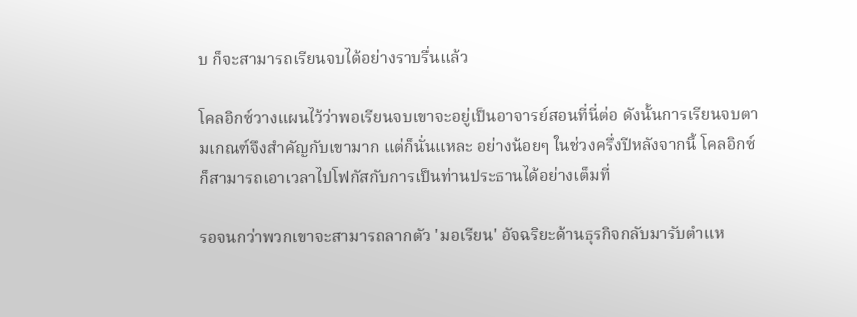บ ก็จะสามารถเรียนจบได้อย่างราบรื่นแล้ว

โคลอิกซ์วางแผนไว้ว่าพอเรียนจบเขาจะอยู่เป็นอาจารย์สอนที่นี่ต่อ ดังนั้นการเรียนจบตามเกณฑ์จึงสำคัญกับเขามาก แต่ก็นั่นแหละ อย่างน้อยๆ ในช่วงครึ่งปีหลังจากนี้ โคลอิกซ์ก็สามารถเอาเวลาไปโฟกัสกับการเป็นท่านประธานได้อย่างเต็มที่

รอจนกว่าพวกเขาจะสามารถลากตัว 'มอเรียน' อัจฉริยะด้านธุรกิจกลับมารับตำแห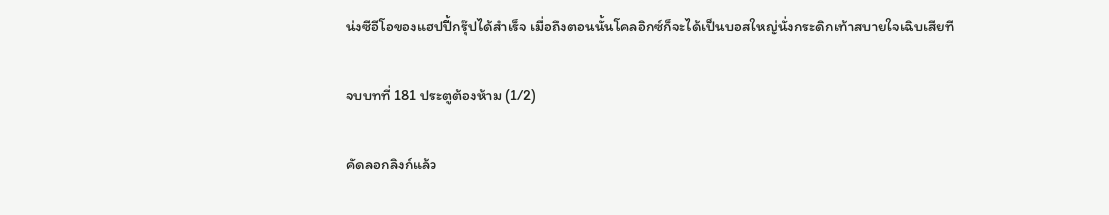น่งซีอีโอของแฮปปี้กรุ๊ปได้สำเร็จ เมื่อถึงตอนนั้นโคลอิกซ์ก็จะได้เป็นบอสใหญ่นั่งกระดิกเท้าสบายใจเฉิบเสียที

จบบทที่ 181 ประตูต้องห้าม (1/2)

คัดลอกลิงก์แล้ว